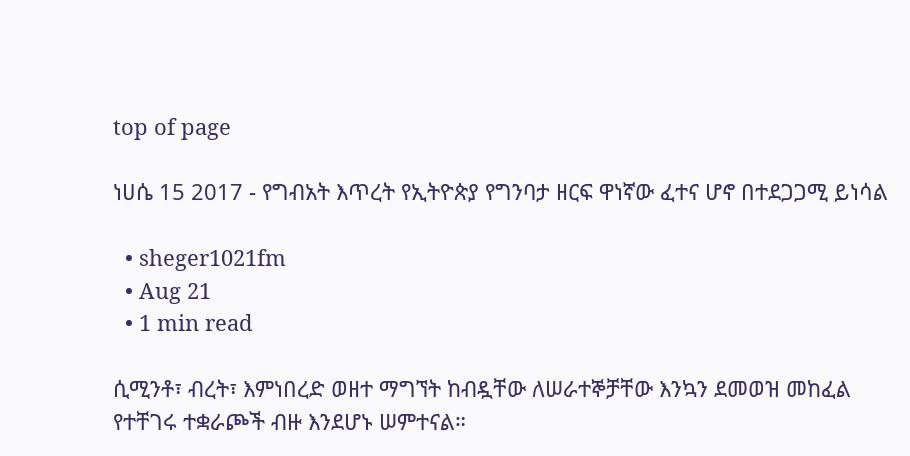top of page

ነሀሴ 15 2017 - የግብአት እጥረት የኢትዮጵያ የግንባታ ዘርፍ ዋነኛው ፈተና ሆኖ በተደጋጋሚ ይነሳል

  • sheger1021fm
  • Aug 21
  • 1 min read

ሲሚንቶ፣ ብረት፣ እምነበረድ ወዘተ ማግኘት ከብዷቸው ለሠራተኞቻቸው እንኳን ደመወዝ መከፈል የተቸገሩ ተቋራጮች ብዙ እንደሆኑ ሠምተናል።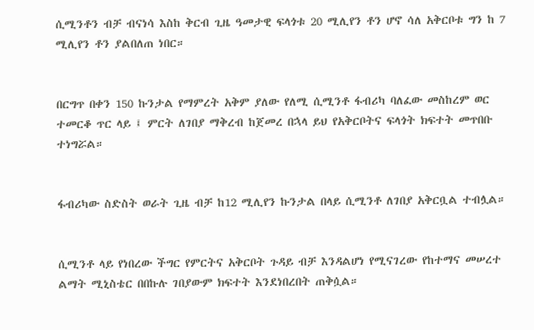ሲሚንቶን ብቻ ብናነሳ እስከ ቅርብ ጊዜ ዓመታዊ ፍላጎቱ 20 ሚሊየን ቶን ሆኖ ሳለ አቅርቦቱ ግን ከ 7 ሚሊየን ቶን ያልበለጠ ነበር።


በርግጥ በቀን 150 ኩንታል የማምረት አቅም ያለው የለሚ ሲሚንቶ ፋብሪካ ባለፈው መስከረም ወር ተመርቆ ጥር ላይ ፤ ምርት ለገበያ ማቅረብ ከጀመረ በኋላ ይህ የአቅርቦትና ፍላጎት ክፍተት መጥበቡ ተነግሯል።


ፋብሪካው ስድስት ወራት ጊዜ ብቻ ከ12 ሚሊየን ኩንታል በላይ ሲሚንቶ ለገበያ አቅርቧል ተብሏል።


ሲሚንቶ ላይ የነበረው ችግር የምርትና አቅርቦት ጉዳይ ብቻ እንዳልሆነ የሚናገረው የከተማና መሠረተ ልማት ሚኒስቴር በበኩሉ ገበያውም ክፍተት እንደነበረበት ጠቅሷል።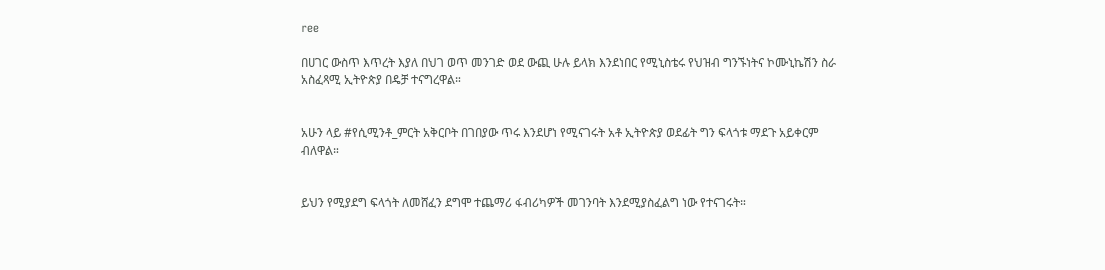ree

በሀገር ውስጥ እጥረት እያለ በህገ ወጥ መንገድ ወደ ውጪ ሁሉ ይላክ እንደነበር የሚኒስቴሩ የህዝብ ግንኙነትና ኮሙኒኬሽን ስራ አስፈጻሚ ኢትዮጵያ በዴቻ ተናግረዋል።


አሁን ላይ #የሲሚንቶ_ምርት አቅርቦት በገበያው ጥሩ እንደሆነ የሚናገሩት አቶ ኢትዮጵያ ወደፊት ግን ፍላጎቱ ማደጉ አይቀርም ብለዋል።


ይህን የሚያደግ ፍላጎት ለመሸፈን ደግሞ ተጨማሪ ፋብሪካዎች መገንባት እንደሚያስፈልግ ነው የተናገሩት።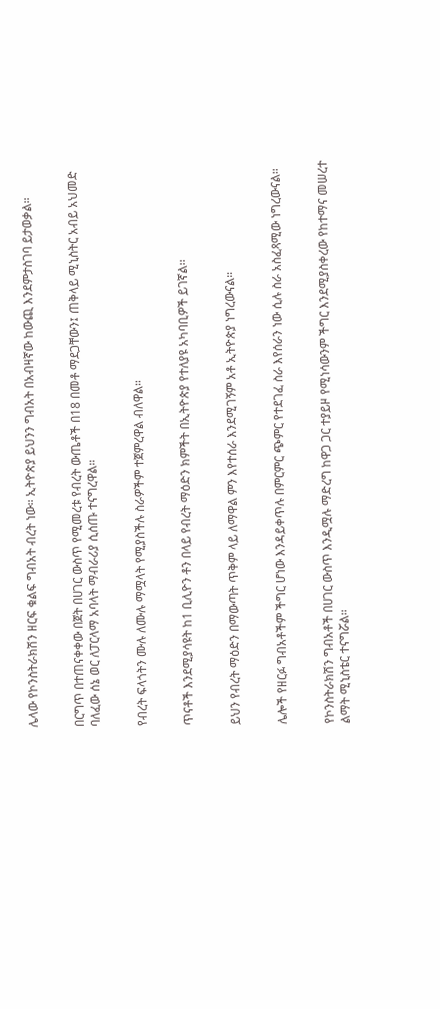ሌላው የኮንስትራክሽን ዘርፍ ቁልፍ ግብአት ብረት ነው። ኢትዮጵያ ይህንን ግብአት በአብዛኛው ከውጪ እንደምታስገባ ይታወቃል።


በርግጥ በተጠናቀቀው በጀት በሀገር ውስጥ የሚመረቱ የብረት ውጤቶች በ18 በመቶ ማደጋቸውን፤ ጠቅላይ ሚኒስትር አብይ አህመድ ባለፈው ሰኔ ወር ለፓርላማ አባላት ማብራሪያ ሲሰጡ ተናግረዋል።


የብረት ፍላጎትን ሙሉ ለሙሉ ማሟላት የሚያስችሉ ስራዎችም ተጀምረዋል ብለዋል።


ጥናቶች እንደሚያሳዩት ከ1 ቢሊዮን ቶን በላይ የብረት ማዕድን ክምችት በኢትዮጵያ የተለያዩ አካባቢዎች ይገኛል፡፡


ይህን የብረት ማዕድን በማውጣት ጥቅም ላይ ለማዋል ምን እየተሰራ እንደሚገኝም አቶ ኢትዮጵያ ነግረውናል።


ሌሎች የዘርፉ ግብአቶችም ችግር ሆነው እንዳይቀጥሉ በምርምር ጭምር የተደገፈ ስራ እየሰራን ነው ሲሉ ስራ አስፈጻሚው ነግረውናል።


የኮንስትራክሽን ግብአቶች በሀገር ውስጥ እንዲሟሉ ማድረግ ከዋጋ ጋር ተያይዞ የሚነሳውንም ችግር እንደሚያስቀረው የከተማና መሠረተ ልማት ሚኒስቴር ተናግሯል።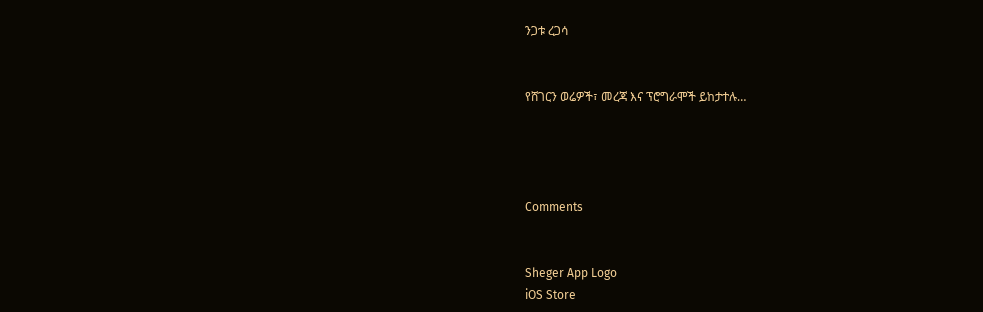ንጋቱ ረጋሳ


የሸገርን ወሬዎች፣ መረጃ እና ፕሮግራሞች ይከታተሉ…




Comments


Sheger App Logo
iOS Store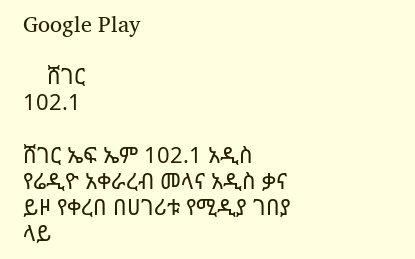Google Play

    ሸገር
102.1

ሸገር ኤፍ ኤም 102.1 አዲስ የሬዲዮ አቀራረብ መላና አዲስ ቃና ይዞ የቀረበ በሀገሪቱ የሚዲያ ገበያ ላይ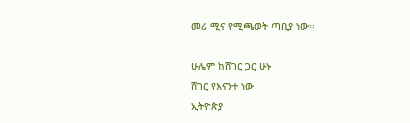መሪ ሚና የሚጫወት ጣቢያ ነው፡፡

ሁሌም ከሸገር ጋር ሁኑ
ሸገር የእናንተ ነው
ኢትዮጵያ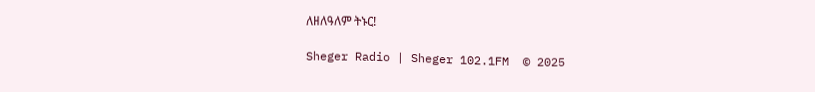ለዘለዓለም ትኑር!

Sheger Radio | Sheger 102.1FM  © 2025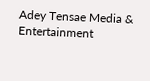Adey Tensae Media & Entertainment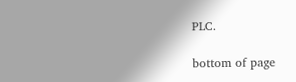PLC.

bottom of page